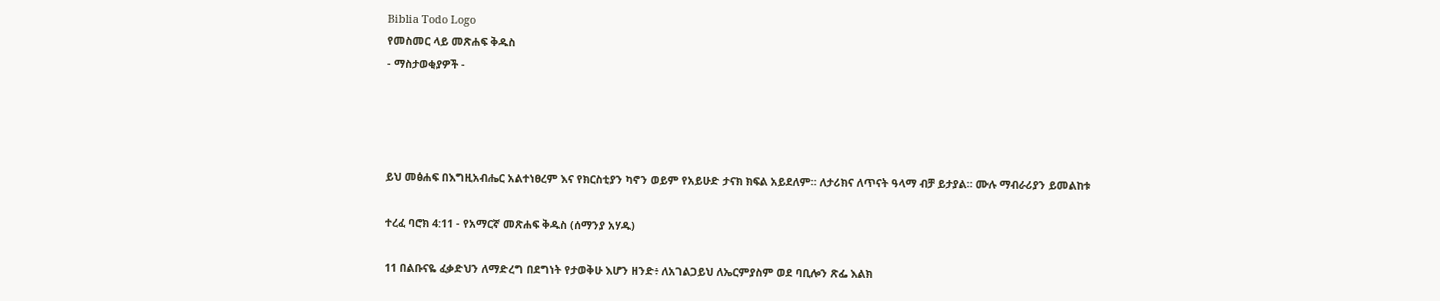Biblia Todo Logo
የመስመር ላይ መጽሐፍ ቅዱስ
- ማስታወቂያዎች -




ይህ መፅሐፍ በእግዚአብሔር አልተነፀረም እና የክርስቲያን ካኖን ወይም የአይሁድ ታናክ ክፍል አይደለም። ለታሪክና ለጥናት ዓላማ ብቻ ይታያል። ሙሉ ማብራሪያን ይመልከቱ

ተረፈ ባሮክ 4:11 - የአማርኛ መጽሐፍ ቅዱስ (ሰማንያ አሃዱ)

11 በልቡናዬ ፈቃድህን ለማድረግ በደግነት የታወቅሁ እሆን ዘንድ፥ ለአገልጋይህ ለኤርምያስም ወደ ባቢሎን ጽፌ እልክ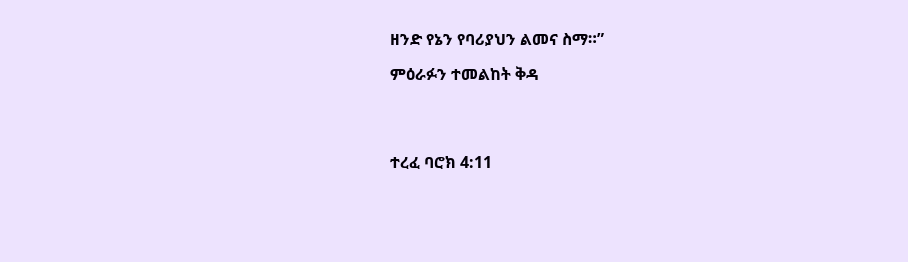ዘንድ የኔን የባሪያህን ልመና ስማ።”

ምዕራፉን ተመልከት ቅዳ




ተረፈ ባሮክ 4:11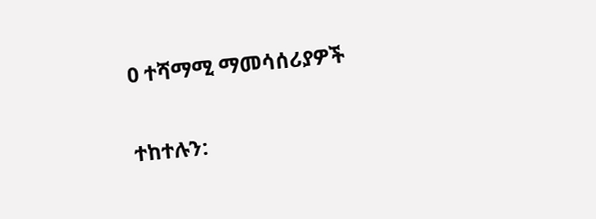0 ተሻማሚ ማመሳሰሪያዎች

ተከተሉን: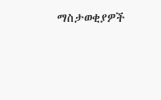ማስታወቂያዎች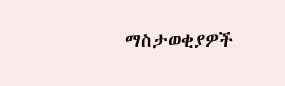ማስታወቂያዎች